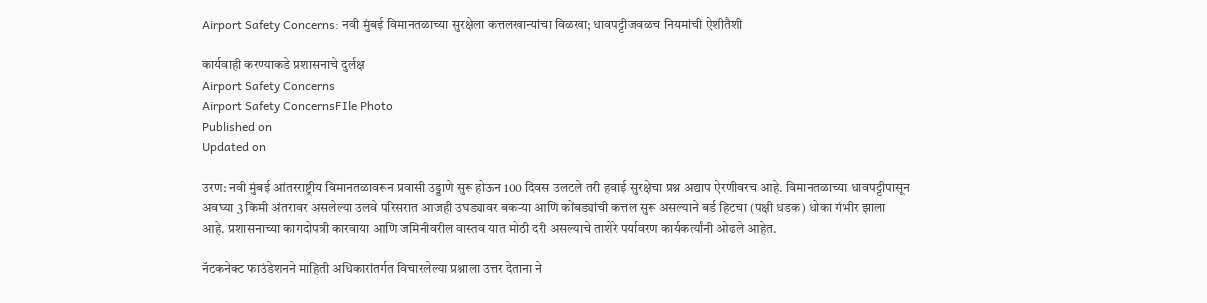Airport Safety Concerns: नवी मुंबई विमानतळाच्या सुरक्षेला कत्तलखान्यांचा विळखा; धावपट्टीजवळच नियमांची ऐशीतैशी

कार्यवाही करण्याकडे प्रशासनाचे दुर्लक्ष
Airport Safety Concerns
Airport Safety ConcernsFIle Photo
Published on
Updated on

उरण: नवी मुंबई आंतरराष्ट्रीय विमानतळावरून प्रवासी उड्डाणे सुरू होऊन 100 दिवस उलटले तरी हवाई सुरक्षेचा प्रश्न अद्याप ऐरणीवरच आहे. विमानतळाच्या धावपट्टीपासून अवघ्या 3 किमी अंतरावर असलेल्या उलवे परिसरात आजही उघड्यावर बकऱ्या आणि कोंबड्यांची कत्तल सुरू असल्याने बर्ड हिटचा (पक्षी धडक) धोका गंभीर झाला आहे. प्रशासनाच्या कागदोपत्री कारवाया आणि जमिनीवरील वास्तव यात मोठी दरी असल्याचे ताशेरे पर्यावरण कार्यकर्त्यांनी ओढले आहेत.

नॅटकनेक्ट फाउंडेशनने माहिती अधिकारांतर्गत विचारलेल्या प्रश्नाला उत्तर देताना ने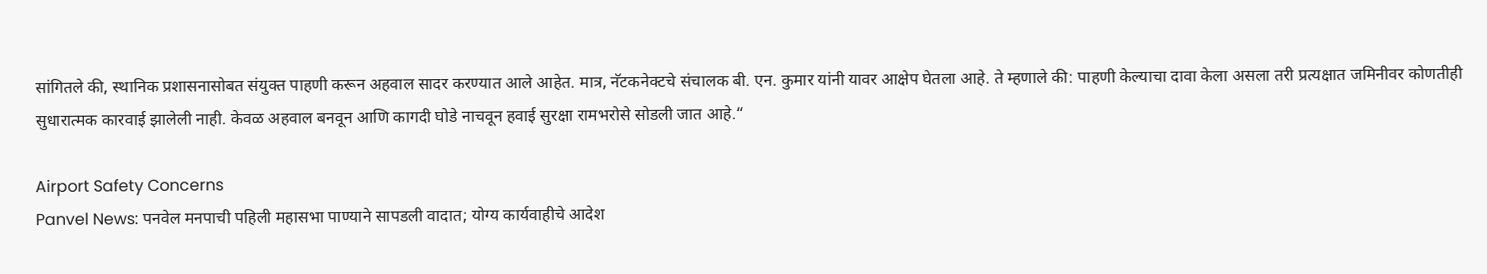सांगितले की, स्थानिक प्रशासनासोबत संयुक्त पाहणी करून अहवाल सादर करण्यात आले आहेत. मात्र, नॅटकनेक्टचे संचालक बी. एन. कुमार यांनी यावर आक्षेप घेतला आहे. ते म्हणाले की: पाहणी केल्याचा दावा केला असला तरी प्रत्यक्षात जमिनीवर कोणतीही सुधारात्मक कारवाई झालेली नाही. केवळ अहवाल बनवून आणि कागदी घोडे नाचवून हवाई सुरक्षा रामभरोसे सोडली जात आहे.“

Airport Safety Concerns
Panvel News: पनवेल मनपाची पहिली महासभा पाण्याने सापडली वादात; योग्य कार्यवाहीचे आदेश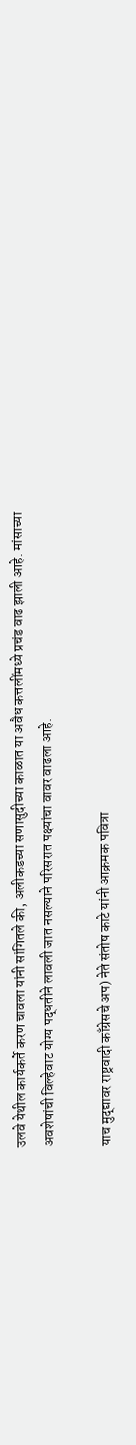उलवे येथील कार्यकर्ते करण चावला यांनी सांगितले की, अलीकडच्या सणासुदीच्या काळात या अवैध कत्तलींमध्ये प्रचंड वाढ झाली आहे. मांसाच्या अवशेषांची विल्हेवाट योग्य पद्धतीने लावली जात नसल्याने परिसरात पक्ष्यांचा वावर वाढला आहे.

याच मुद्द्यावर राष्ट्रवादी काँग्रेसचे अप) नेते संतोष काटे यांनी आक्रमक पवित्रा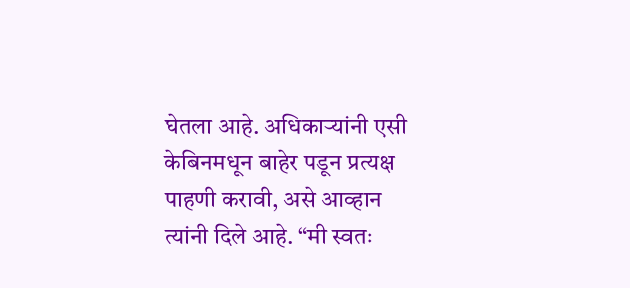घेतला आहे. अधिकाऱ्यांनी एसी केबिनमधून बाहेर पडून प्रत्यक्ष पाहणी करावी, असे आव्हान त्यांनी दिले आहे. “मी स्वतः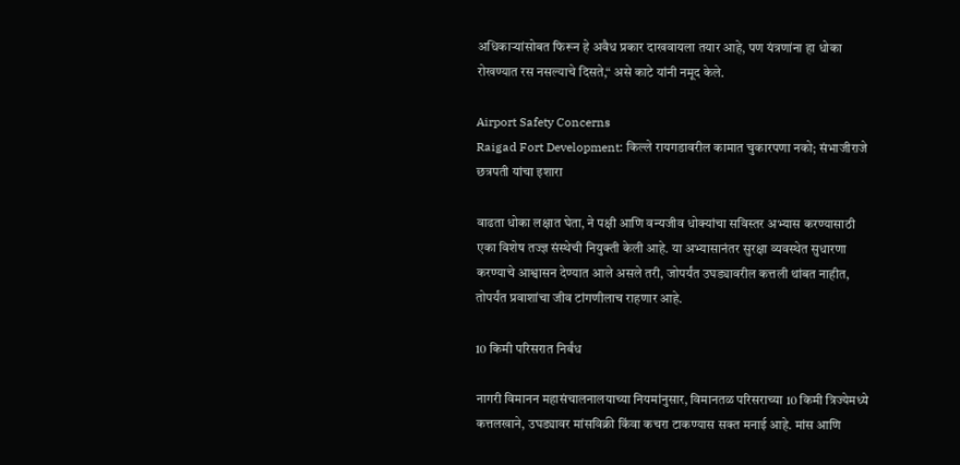अधिकाऱ्यांसोबत फिरून हे अवैध प्रकार दाखवायला तयार आहे, पण यंत्रणांना हा धोका रोखण्यात रस नसल्याचे दिसते,“ असे काटे यांनी नमूद केले.

Airport Safety Concerns
Raigad Fort Development: किल्ले रायगडावरील कामात चुकारपणा नको; संभाजीराजे छत्रपती यांचा इशारा

वाढता धोका लक्षात घेता, ने पक्षी आणि वन्यजीव धोक्यांचा सविस्तर अभ्यास करण्यासाठी एका विशेष तज्ज्ञ संस्थेची नियुक्ती केली आहे. या अभ्यासानंतर सुरक्षा व्यवस्थेत सुधारणा करण्याचे आश्वासन देण्यात आले असले तरी, जोपर्यंत उघड्यावरील कत्तली थांबत नाहीत, तोपर्यंत प्रवाशांचा जीव टांगणीलाच राहणार आहे.

10 किमी परिसरात निर्बंध

नागरी विमानन महासंचालनालयाच्या नियमांनुसार, विमानतळ परिसराच्या 10 किमी त्रिज्येमध्ये कत्तलखाने, उघड्यावर मांसविक्री किंवा कचरा टाकण्यास सक्त मनाई आहे. मांस आणि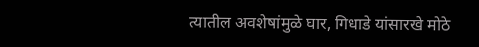त्यातील अवशेषांमुळे घार, गिधाडे यांसारखे मोठे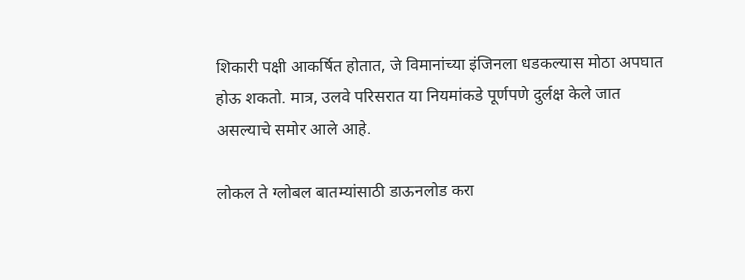शिकारी पक्षी आकर्षित होतात, जे विमानांच्या इंजिनला धडकल्यास मोठा अपघात होऊ शकतो. मात्र, उलवे परिसरात या नियमांकडे पूर्णपणे दुर्लक्ष केले जात असल्याचे समोर आले आहे.

लोकल ते ग्लोबल बातम्यांसाठी डाऊनलोड करा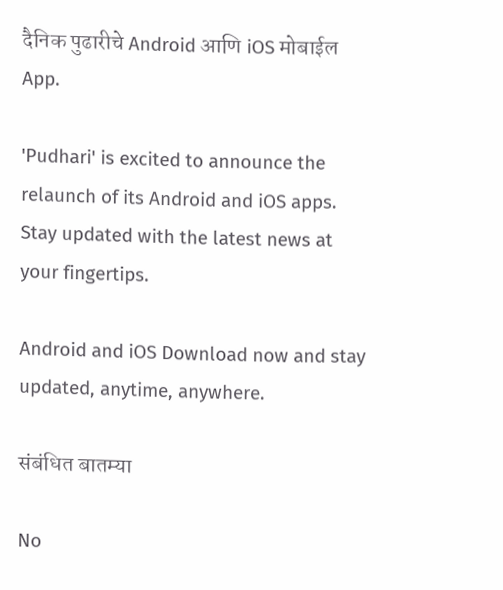दैनिक पुढारीचे Android आणि iOS मोबाईल App.

'Pudhari' is excited to announce the relaunch of its Android and iOS apps. Stay updated with the latest news at your fingertips.

Android and iOS Download now and stay updated, anytime, anywhere.

संबंधित बातम्या

No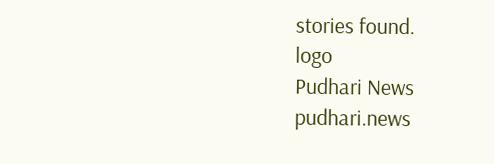stories found.
logo
Pudhari News
pudhari.news